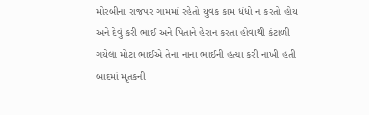મોરબીના રાજપર ગામમાં રહેતો યુવક કામ ધંધો ન કરતો હોય અને દેવું કરી ભાઈ અને પિતાને હેરાન કરતા હોવાથી કંટાળી ગયેલા મોટા ભાઈએ તેના નાના ભાઈની હત્યા કરી નાખી હતી બાદમાં મૃતકની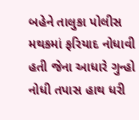બહેને તાલુકા પોલીસ મથકમાં ફરિયાદ નોધાવી હતી જેના આધારે ગુન્હો નોધી તપાસ હાથ ધરી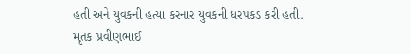હતી અને યુવકની હત્યા કરનાર યુવકની ધરપકડ કરી હતી.
મૃતક પ્રવીણભાઈ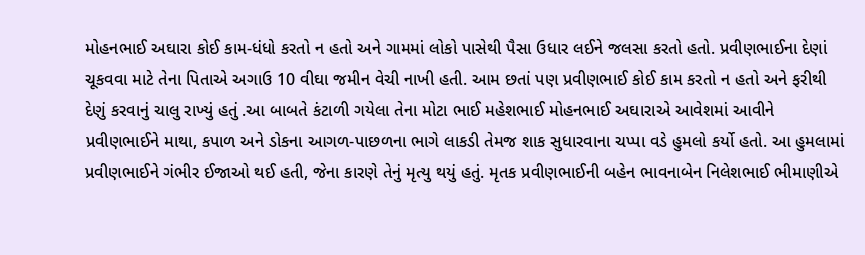મોહનભાઈ અઘારા કોઈ કામ-ધંધો કરતો ન હતો અને ગામમાં લોકો પાસેથી પૈસા ઉધાર લઈને જલસા કરતો હતો. પ્રવીણભાઈના દેણાં ચૂકવવા માટે તેના પિતાએ અગાઉ 10 વીઘા જમીન વેચી નાખી હતી. આમ છતાં પણ પ્રવીણભાઈ કોઈ કામ કરતો ન હતો અને ફરીથી દેણું કરવાનું ચાલુ રાખ્યું હતું .આ બાબતે કંટાળી ગયેલા તેના મોટા ભાઈ મહેશભાઈ મોહનભાઈ અઘારાએ આવેશમાં આવીને પ્રવીણભાઈને માથા, કપાળ અને ડોકના આગળ-પાછળના ભાગે લાકડી તેમજ શાક સુધારવાના ચપ્પા વડે હુમલો કર્યો હતો. આ હુમલામાં પ્રવીણભાઈને ગંભીર ઈજાઓ થઈ હતી, જેના કારણે તેનું મૃત્યુ થયું હતું. મૃતક પ્રવીણભાઈની બહેન ભાવનાબેન નિલેશભાઈ ભીમાણીએ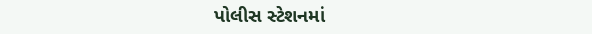પોલીસ સ્ટેશનમાં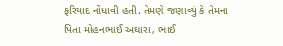ફરિયાદ નોંધાવી હતી. તેમણે જણાવ્યું કે તેમના પિતા મોહનભાઈ અઘારા, ભાઈ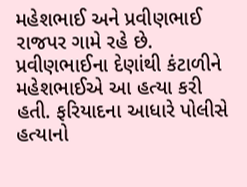મહેશભાઈ અને પ્રવીણભાઈ રાજપર ગામે રહે છે. પ્રવીણભાઈના દેણાંથી કંટાળીને મહેશભાઈએ આ હત્યા કરી હતી. ફરિયાદના આધારે પોલીસે હત્યાનો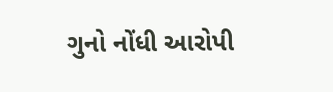ગુનો નોંધી આરોપી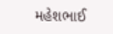મહેશભાઈ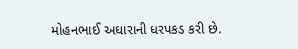મોહનભાઈ અઘારાની ધરપકડ કરી છે.